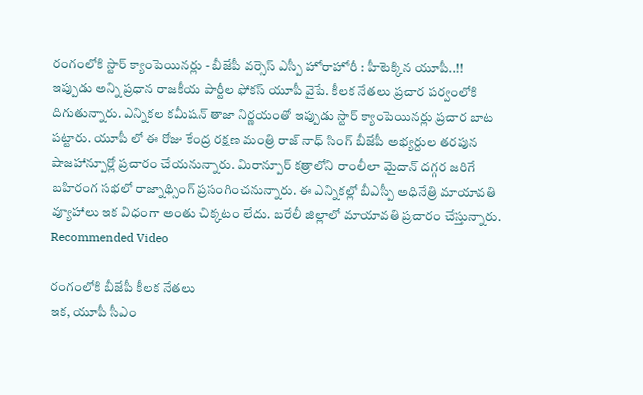రంగంలోకి స్టార్ క్యాంపెయినర్లు - బీజేపీ వర్సెస్ ఎస్పీ హోరాహోరీ : హీటెక్కిన యూపీ..!!
ఇప్పుడు అన్ని ప్రధాన రాజకీయ పార్టీల ఫోకస్ యూపీ వైపే. కీలక నేతలు ప్రచార పర్వంలోకి దిగుతున్నారు. ఎన్నికల కమీషన్ తాజా నిర్ణయంతో ఇప్పుడు స్టార్ క్యాంపెయినర్లు ప్రచార బాట పట్టారు. యూపీ లో ఈ రోజు కేంద్ర రక్షణ మంత్రి రాజ్ నాధ్ సింగ్ బీజేపీ అభ్యర్దుల తరపున షాజహాన్పూర్లో ప్రచారం చేయనున్నారు. మిరాన్పూర్ కత్రాలోని రాంలీలా మైదాన్ దగ్గర జరిగే బహిరంగ సభలో రాజ్నాథ్సింగ్ ప్రసంగించనున్నారు. ఈ ఎన్నికల్లో బీఎస్పీ అధినేత్రి మాయావతి వ్యూహాలు ఇక విధంగా అంతు చిక్కటం లేదు. బరేలీ జిల్లాలో మాయావతి ప్రచారం చేస్తున్నారు.
Recommended Video

రంగంలోకి బీజేపీ కీలక నేతలు
ఇక, యూపీ సీఎం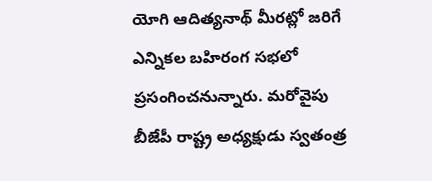యోగి ఆదిత్యనాథ్ మీరట్లో జరిగే ఎన్నికల బహిరంగ సభలో ప్రసంగించనున్నారు. మరోవైపు బీజేపీ రాష్ట్ర అధ్యక్షుడు స్వతంత్ర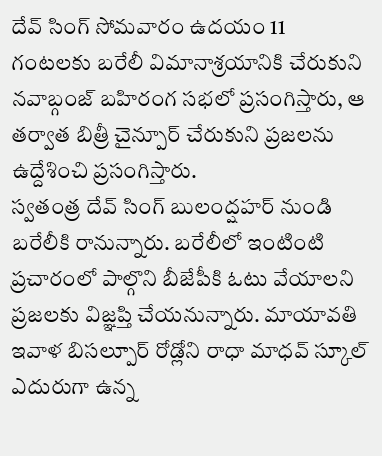దేవ్ సింగ్ సోమవారం ఉదయం 11 గంటలకు బరేలీ విమానాశ్రయానికి చేరుకుని నవాబ్గంజ్ బహిరంగ సభలో ప్రసంగిస్తారు, ఆ తర్వాత బిత్రీ చైన్పూర్ చేరుకుని ప్రజలను ఉద్దేశించి ప్రసంగిస్తారు.
స్వతంత్ర దేవ్ సింగ్ బులంద్షహర్ నుండి బరేలీకి రానున్నారు. బరేలీలో ఇంటింటి ప్రచారంలో పాల్గొని బీజేపీకి ఓటు వేయాలని ప్రజలకు విజ్ఞప్తి చేయనున్నారు. మాయావతి ఇవాళ బిసల్పూర్ రోడ్లోని రాధా మాధవ్ స్కూల్ ఎదురుగా ఉన్న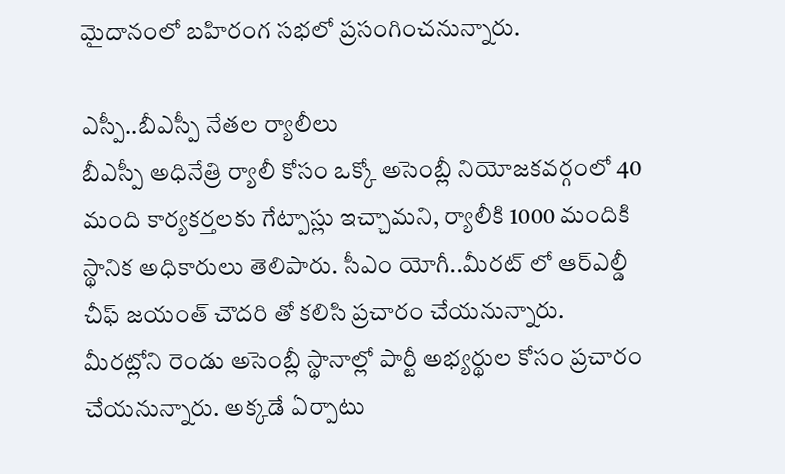మైదానంలో బహిరంగ సభలో ప్రసంగించనున్నారు.

ఎస్పీ..బీఎస్పీ నేతల ర్యాలీలు
బీఎస్పీ అధినేత్రి ర్యాలీ కోసం ఒక్కో అసెంబ్లీ నియోజకవర్గంలో 40 మంది కార్యకర్తలకు గేట్పాస్లు ఇచ్చామని, ర్యాలీకి 1000 మందికి స్థానిక అధికారులు తెలిపారు. సీఎం యోగీ..మీరట్ లో ఆర్ఎల్డీ చీఫ్ జయంత్ చౌదరి తో కలిసి ప్రచారం చేయనున్నారు. మీరట్లోని రెండు అసెంబ్లీ స్థానాల్లో పార్టీ అభ్యర్థుల కోసం ప్రచారం చేయనున్నారు. అక్కడే ఏర్పాటు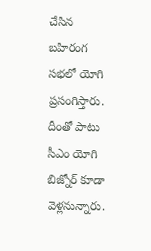చేసిన బహిరంగ సభలో యోగి ప్రసంగిస్తారు. దీంతో పాటు సీఎం యోగి బిజ్నోర్ కూడా వెళ్లనున్నారు.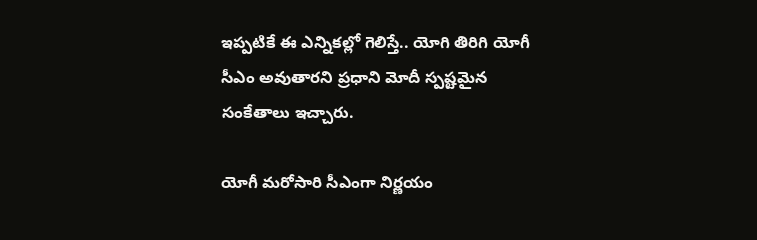ఇప్పటికే ఈ ఎన్నికల్లో గెలిస్తే.. యోగి తిరిగి యోగీ సీఎం అవుతారని ప్రధాని మోదీ స్పష్టమైన సంకేతాలు ఇచ్చారు.

యోగీ మరోసారి సీఎంగా నిర్ణయం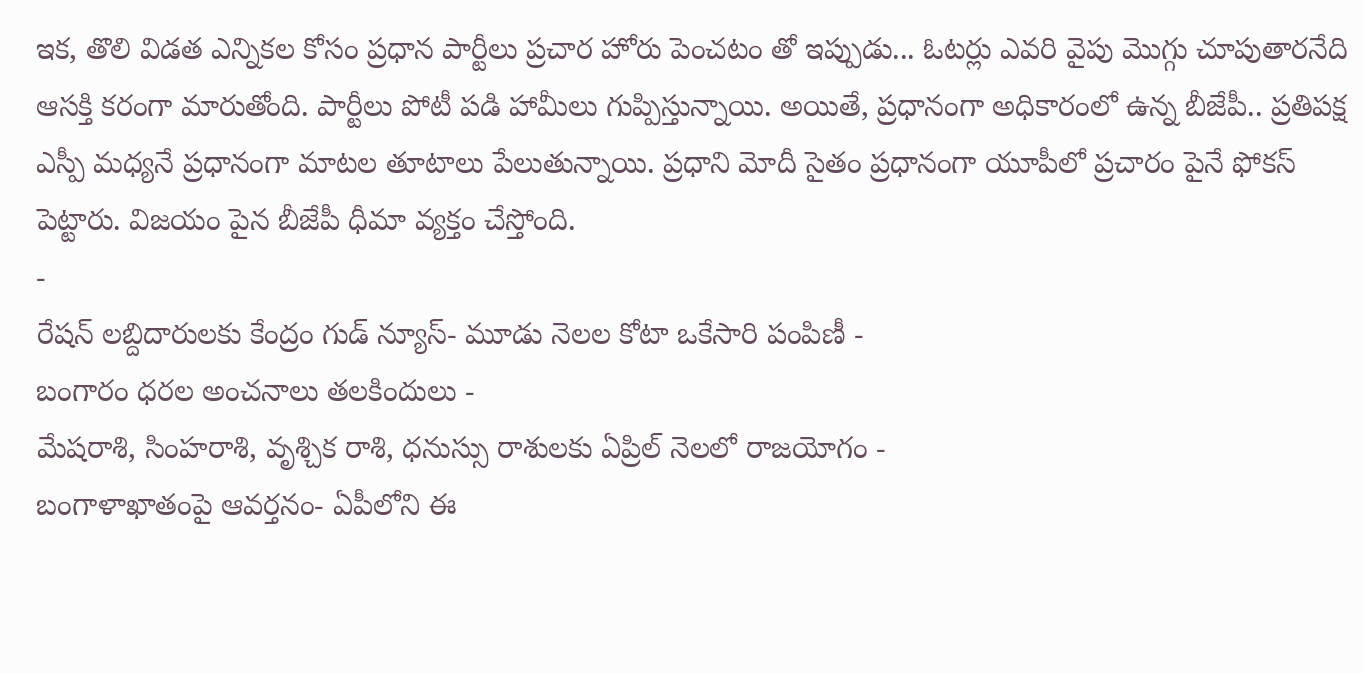ఇక, తొలి విడత ఎన్నికల కోసం ప్రధాన పార్టీలు ప్రచార హోరు పెంచటం తో ఇప్పుడు... ఓటర్లు ఎవరి వైపు మొగ్గు చూపుతారనేది ఆసక్తి కరంగా మారుతోంది. పార్టీలు పోటీ పడి హామీలు గుప్పిస్తున్నాయి. అయితే, ప్రధానంగా అధికారంలో ఉన్న బీజేపీ.. ప్రతిపక్ష ఎస్పీ మధ్యనే ప్రధానంగా మాటల తూటాలు పేలుతున్నాయి. ప్రధాని మోదీ సైతం ప్రధానంగా యూపీలో ప్రచారం పైనే ఫోకస్ పెట్టారు. విజయం పైన బీజేపీ ధీమా వ్యక్తం చేస్తోంది.
-
రేషన్ లబ్దిదారులకు కేంద్రం గుడ్ న్యూస్- మూడు నెలల కోటా ఒకేసారి పంపిణీ -
బంగారం ధరల అంచనాలు తలకిందులు -
మేషరాశి, సింహరాశి, వృశ్చిక రాశి, ధనుస్సు రాశులకు ఏప్రిల్ నెలలో రాజయోగం -
బంగాళాఖాతంపై ఆవర్తనం- ఏపీలోని ఈ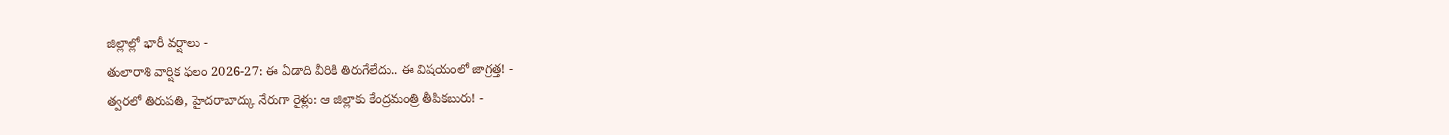జిల్లాల్లో భారీ వర్షాలు -
తులారాశి వార్షిక ఫలం 2026-27: ఈ ఏడాది వీరికి తిరుగేలేదు.. ఈ విషయంలో జాగ్రత్త! -
త్వరలో తిరుపతి, హైదరాబాద్కు నేరుగా రైళ్లు: ఆ జిల్లాకు కేంద్రమంత్రి తీపికబురు! -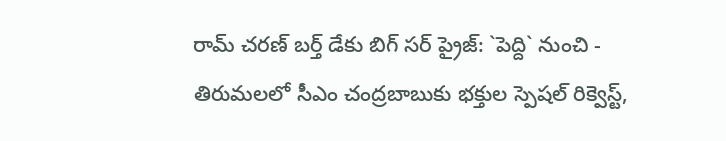రామ్ చరణ్ బర్త్ డేకు బిగ్ సర్ ప్రైజ్: `పెద్ది` నుంచి -
తిరుమలలో సీఎం చంద్రబాబుకు భక్తుల స్పెషల్ రిక్వెస్ట్,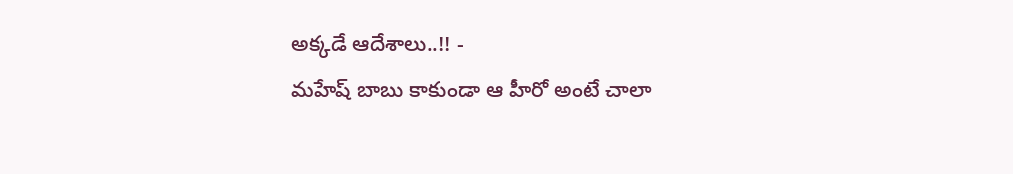అక్కడే ఆదేశాలు..!! -
మహేష్ బాబు కాకుండా ఆ హీరో అంటే చాలా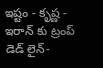ఇష్టం - కృష్ణ -
ఇరాన్ కు ట్రంప్ డెడ్ లైన్-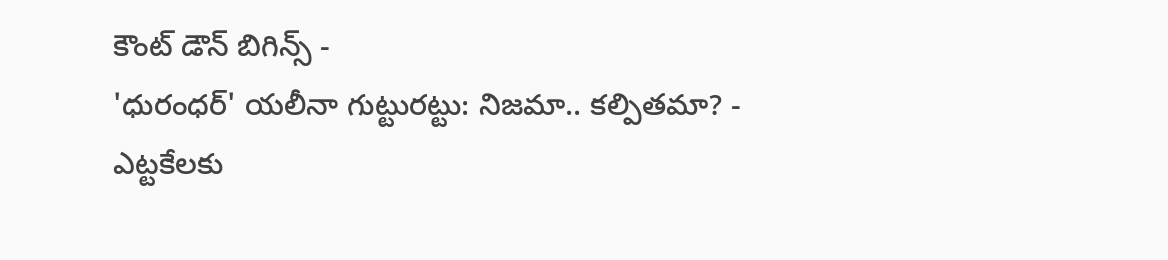కౌంట్ డౌన్ బిగిన్స్ -
'ధురంధర్' యలీనా గుట్టురట్టు: నిజమా.. కల్పితమా? -
ఎట్టకేలకు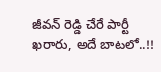జీవన్ రెడ్డి చేరే పార్టీ ఖరారు, అదే బాటలో..!!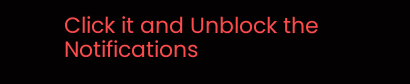Click it and Unblock the Notifications